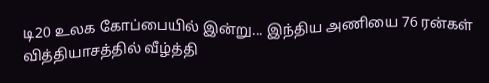டி20 உலக கோப்பையில் இன்று... இந்திய அணியை 76 ரன்கள் வித்தியாசத்தில் வீழ்த்தி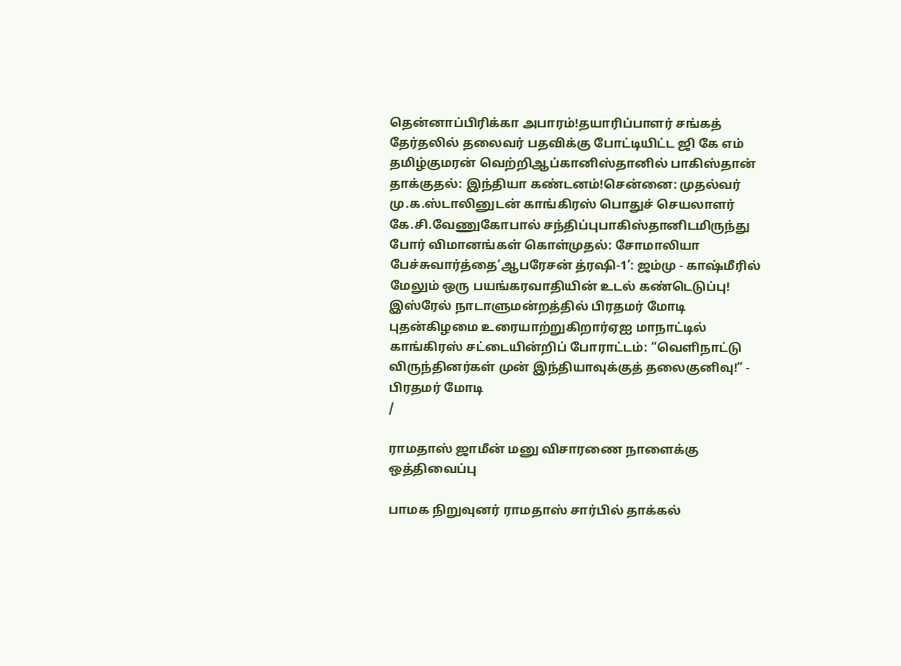தென்னாப்பிரிக்கா அபாரம்!தயாரிப்பாளர் சங்கத் தேர்தலில் தலைவர் பதவிக்கு போட்டியிட்ட ஜி கே எம் தமிழ்குமரன் வெற்றிஆப்கானிஸ்தானில் பாகிஸ்தான் தாக்குதல்: இந்தியா கண்டனம்!சென்னை: முதல்வர் மு.க.ஸ்டாலினுடன் காங்கிரஸ் பொதுச் செயலாளர் கே.சி.வேணுகோபால் சந்திப்புபாகிஸ்தானிடமிருந்து போர் விமானங்கள் கொள்முதல்: சோமாலியா பேச்சுவார்த்தை‘ஆபரேசன் த்ரஷி-1’: ஜம்மு - காஷ்மீரில் மேலும் ஒரு பயங்கரவாதியின் உடல் கண்டெடுப்பு! இஸ்ரேல் நாடாளுமன்றத்தில் பிரதமர் மோடி புதன்கிழமை உரையாற்றுகிறார்ஏஐ மாநாட்டில் காங்கிரஸ் சட்டையின்றிப் போராட்டம்: “வெளிநாட்டு விருந்தினர்கள் முன் இந்தியாவுக்குத் தலைகுனிவு!” - பிரதமர் மோடி
/

ராமதாஸ் ஜாமீன் மனு விசாரணை நாளைக்கு ஒத்திவைப்பு

பாமக நிறுவுனர் ராமதாஸ் சார்பில் தாக்கல்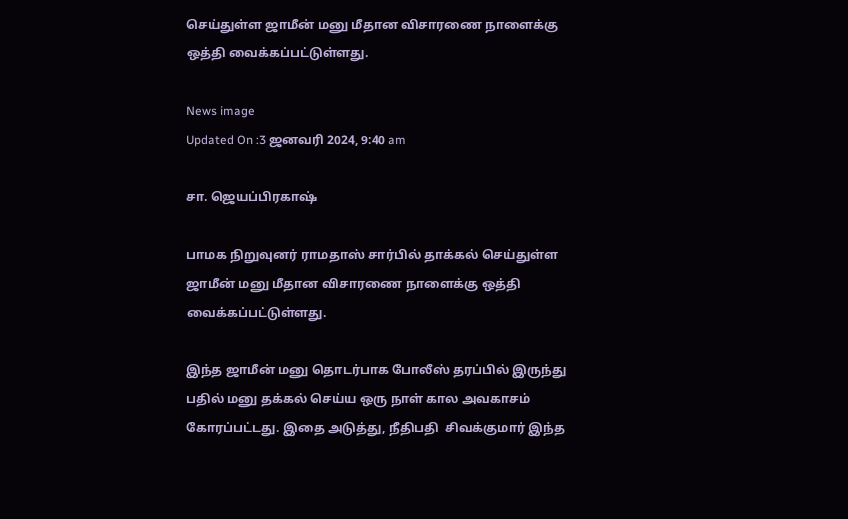செய்துள்ள ஜாமீன் மனு மீதான விசாரணை நாளைக்கு ஒத்தி வைக்கப்பட்டுள்ளது.

News image
Updated On :3 ஜனவரி 2024, 9:40 am

சா. ஜெயப்பிரகாஷ்

பாமக நிறுவுனர் ராமதாஸ் சார்பில் தாக்கல் செய்துள்ள ஜாமீன் மனு மீதான விசாரணை நாளைக்கு ஒத்தி வைக்கப்பட்டுள்ளது.

இந்த ஜாமீன் மனு தொடர்பாக போலீஸ் தரப்பில் இருந்து பதில் மனு தக்கல் செய்ய ஒரு நாள் கால அவகாசம் கோரப்பட்டது. இதை அடுத்து, நீதிபதி  சிவக்குமார் இந்த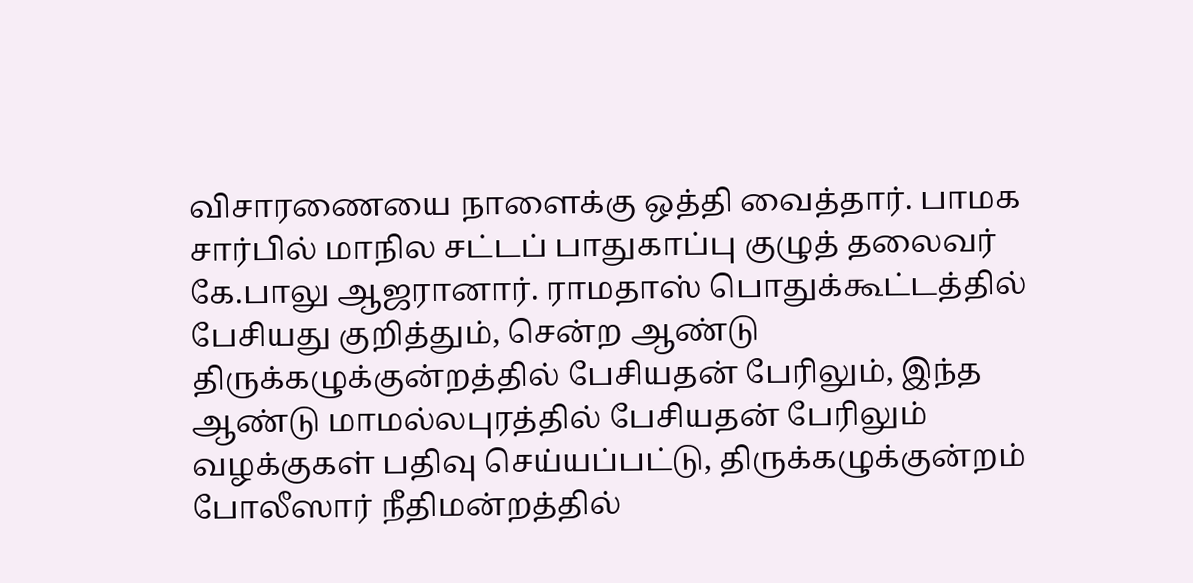விசாரணையை நாளைக்கு ஒத்தி வைத்தார். பாமக சார்பில் மாநில சட்டப் பாதுகாப்பு குழுத் தலைவர் கே.பாலு ஆஜரானார். ராமதாஸ் பொதுக்கூட்டத்தில் பேசியது குறித்தும், சென்ற ஆண்டு திருக்கழுக்குன்றத்தில் பேசியதன் பேரிலும், இந்த ஆண்டு மாமல்லபுரத்தில் பேசியதன் பேரிலும் வழக்குகள் பதிவு செய்யப்பட்டு, திருக்கழுக்குன்றம் போலீஸார் நீதிமன்றத்தில்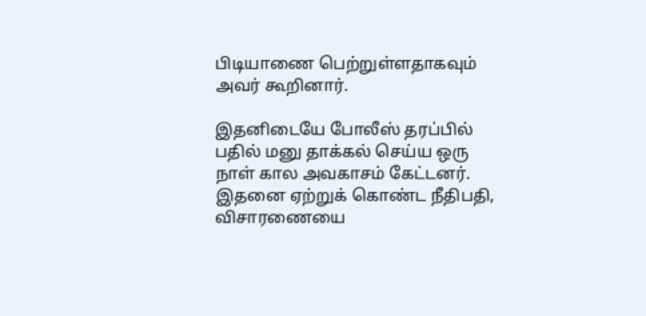பிடியாணை பெற்றுள்ளதாகவும் அவர் கூறினார்.

இதனிடையே போலீஸ் தரப்பில் பதில் மனு தாக்கல் செய்ய ஒரு நாள் கால அவகாசம் கேட்டனர். இதனை ஏற்றுக் கொண்ட நீதிபதி, விசாரணையை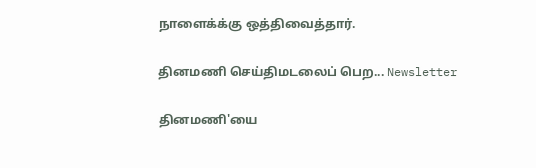நாளைக்க்கு ஒத்திவைத்தார்.

தினமணி செய்திமடலைப் பெற... Newsletter

தினமணி'யை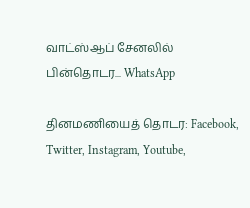வாட்ஸ்ஆப் சேனலில் பின்தொடர... WhatsApp

தினமணியைத் தொடர: Facebook, Twitter, Instagram, Youtube,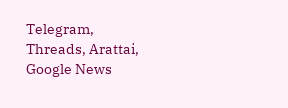Telegram, Threads, Arattai, Google News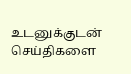உடனுக்குடன் செய்திகளை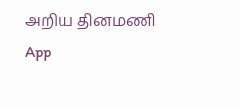அறிய தினமணி App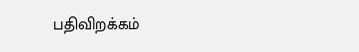பதிவிறக்கம்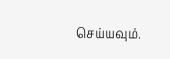செய்யவும்.